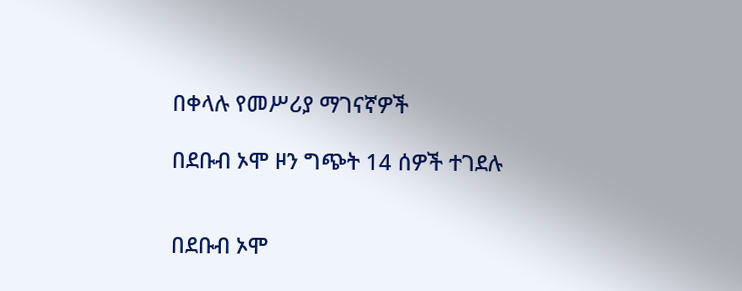በቀላሉ የመሥሪያ ማገናኛዎች

በደቡብ ኦሞ ዞን ግጭት 14 ሰዎች ተገደሉ


በደቡብ ኦሞ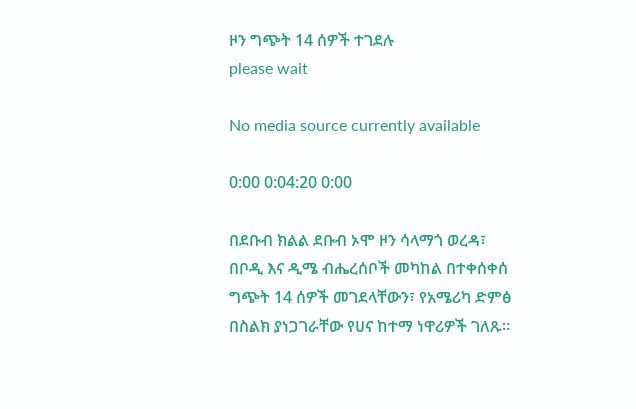ዞን ግጭት 14 ሰዎች ተገደሉ
please wait

No media source currently available

0:00 0:04:20 0:00

በደቡብ ክልል ደቡብ ኦሞ ዞን ሳላማጎ ወረዳ፣ በቦዲ እና ዲሜ ብሔረሰቦች መካከል በተቀሰቀሰ ግጭት 14 ሰዎች መገደላቸውን፣ የአሜሪካ ድምፅ በስልክ ያነጋገራቸው የሀና ከተማ ነዋሪዎች ገለጹ።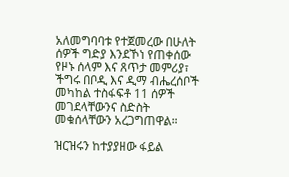አለመግባባቱ የተጀመረው በሁለት ሰዎች ግድያ እንደኾነ የጠቀሰው የዞኑ ሰላም እና ጸጥታ መምሪያ፣ ችግሩ በቦዲ እና ዲማ ብሔረሰቦች መካከል ተስፋፍቶ 11 ሰዎች መገደላቸውንና ስድስት መቁሰላቸውን አረጋግጠዋል።

ዝርዝሩን ከተያያዘው ፋይል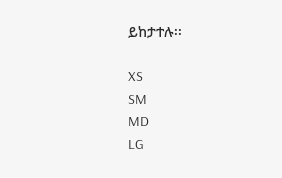ይከታተሉ፡፡

XS
SM
MD
LG